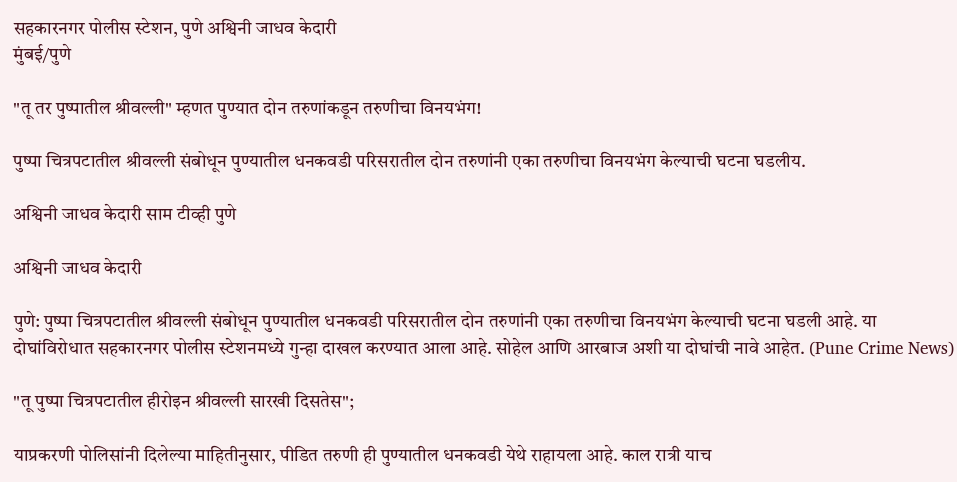सहकारनगर पोलीस स्टेशन, पुणे अश्विनी जाधव केदारी
मुंबई/पुणे

"तू तर पुष्पातील श्रीवल्ली" म्हणत पुण्यात दोन तरुणांकडून तरुणीचा विनयभंग!

पुष्पा चित्रपटातील श्रीवल्ली संबोधून पुण्यातील धनकवडी परिसरातील दोन तरुणांनी एका तरुणीचा विनयभंग केल्याची घटना घडलीय.

अश्विनी जाधव केदारी साम टीव्ही पुणे

अश्विनी जाधव केदारी

पुणे: पुष्पा चित्रपटातील श्रीवल्ली संबोधून पुण्यातील धनकवडी परिसरातील दोन तरुणांनी एका तरुणीचा विनयभंग केल्याची घटना घडली आहे. या दोघांविरोधात सहकारनगर पोलीस स्टेशनमध्ये गुन्हा दाखल करण्यात आला आहे. सोहेल आणि आरबाज अशी या दोघांची नावे आहेत. (Pune Crime News)

"तू पुष्पा चित्रपटातील हीरोइन श्रीवल्ली सारखी दिसतेस";

याप्रकरणी पोलिसांनी दिलेल्या माहितीनुसार, पीडित तरुणी ही पुण्यातील धनकवडी येथे राहायला आहे. काल रात्री याच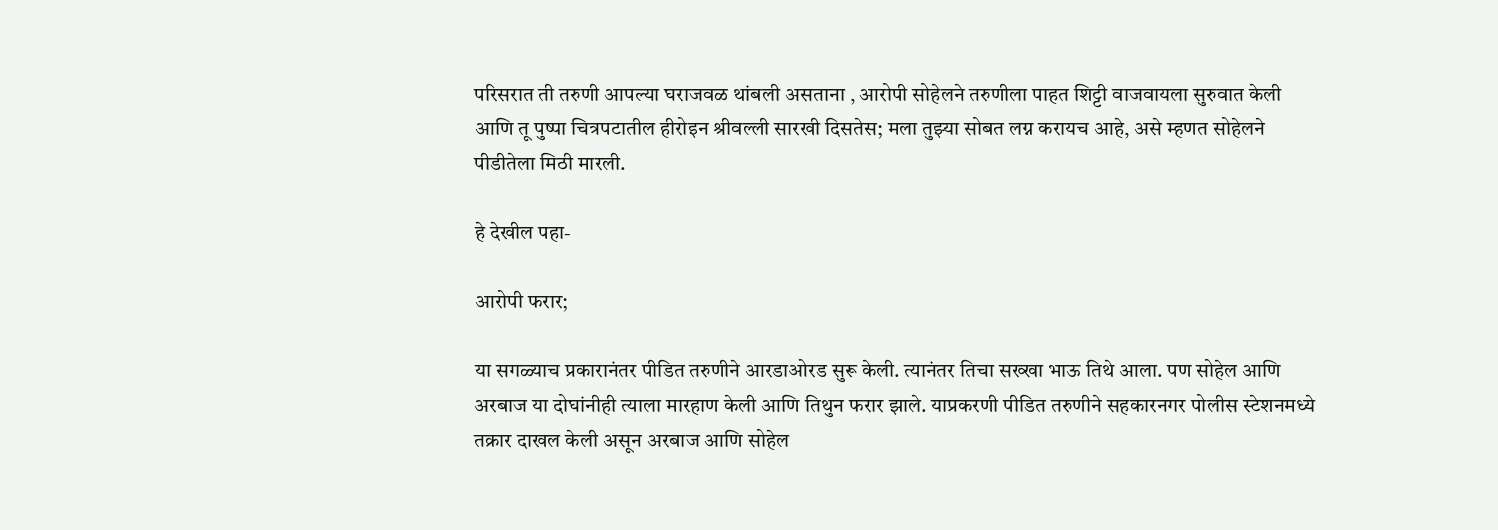परिसरात ती तरुणी आपल्या घराजवळ थांबली असताना , आरोपी सोहेलने तरुणीला पाहत शिट्टी वाजवायला सुरुवात केली आणि तू पुष्पा चित्रपटातील हीरोइन श्रीवल्ली सारखी दिसतेस; मला तुझ्या सोबत लग्न करायच आहे, असे म्हणत सोहेलने पीडीतेला मिठी मारली.

हे देखील पहा-

आरोपी फरार;

या सगळ्याच प्रकारानंतर पीडित तरुणीने आरडाओरड सुरू केली. त्यानंतर तिचा सख्खा भाऊ तिथे आला. पण सोहेल आणि अरबाज या दोघांनीही त्याला मारहाण केली आणि तिथुन फरार झाले. याप्रकरणी पीडित तरुणीने सहकारनगर पोलीस स्टेशनमध्ये तक्रार दाखल केली असून अरबाज आणि सोहेल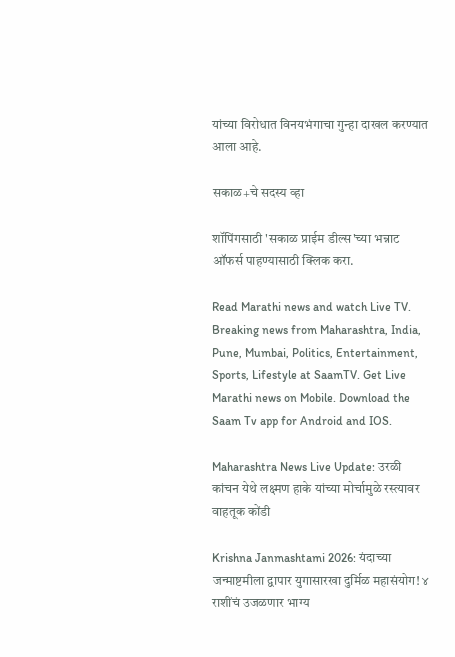यांच्या विरोधात विनयभंगाचा गुन्हा दाखल करण्यात आला आहे.

सकाळ+चे सदस्य व्हा

शॉपिंगसाठी 'सकाळ प्राईम डील्स'च्या भन्नाट ऑफर्स पाहण्यासाठी क्लिक करा.

Read Marathi news and watch Live TV. Breaking news from Maharashtra, India, Pune, Mumbai, Politics, Entertainment, Sports, Lifestyle at SaamTV. Get Live Marathi news on Mobile. Download the Saam Tv app for Android and IOS.

Maharashtra News Live Update: उरळी कांचन येथे लक्ष्मण हाके यांच्या मोर्चामुळे रस्त्यावर वाहतूक कोंडी

Krishna Janmashtami 2026: यंदाच्या जन्माष्टमीला द्वापार युगासारखा दुर्मिळ महासंयोग! ४ राशींचं उजळणार भाग्य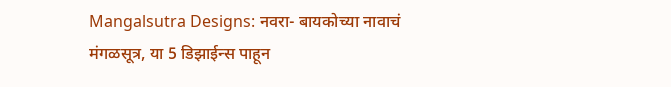Mangalsutra Designs: नवरा- बायकोच्या नावाचं मंगळसूत्र, या 5 डिझाईन्स पाहून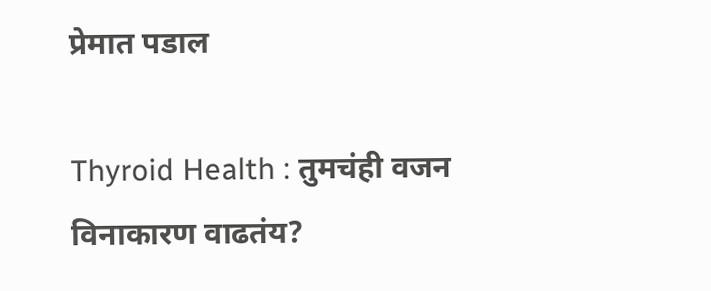प्रेमात पडाल

Thyroid Health : तुमचंही वजन विनाकारण वाढतंय?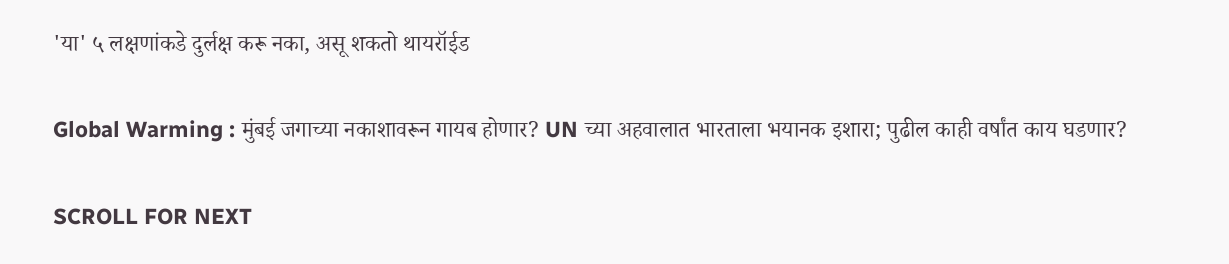'या' ५ लक्षणांकडे दुर्लक्ष करू नका, असू शकतो थायरॉईड

Global Warming : मुंबई जगाच्या नकाशावरून गायब होणार? UN च्या अहवालात भारताला भयानक इशारा; पुढील काही वर्षांत काय घडणार?

SCROLL FOR NEXT